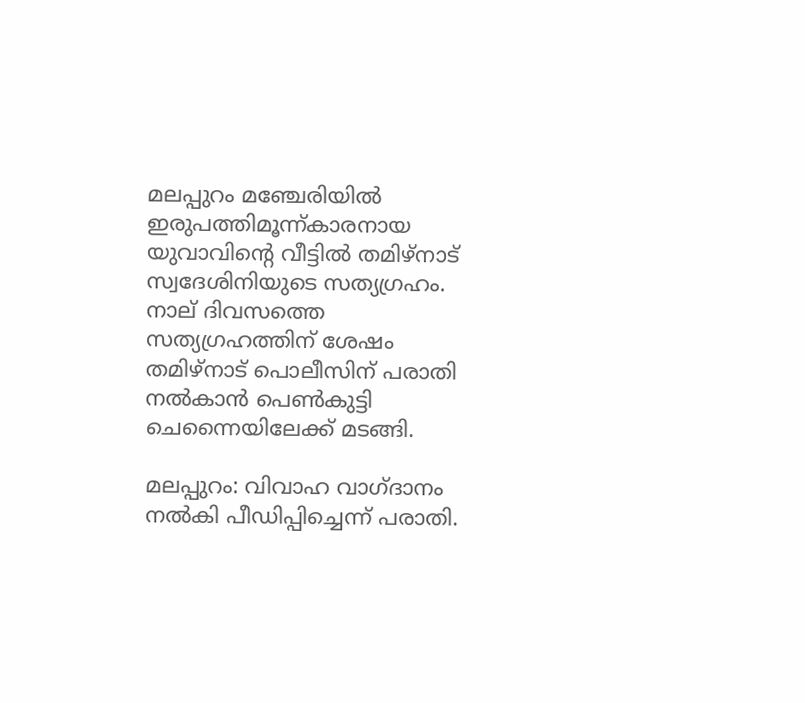മലപ്പുറം മഞ്ചേരിയില്‍ ഇരുപത്തിമൂന്ന്കാരനായ യുവാവിന്‍റെ വീട്ടില്‍ തമിഴ്‌നാട് സ്വദേശിനിയുടെ സത്യഗ്രഹം. നാല് ദിവസത്തെ സത്യഗ്രഹത്തിന് ശേഷം തമിഴ്നാട് പൊലീസിന് പരാതി നല്‍കാൻ പെൺകുട്ടി ചെന്നൈയിലേക്ക് മടങ്ങി.

മലപ്പുറം: വിവാഹ വാഗ്ദാനം നല്‍കി പീഡിപ്പിച്ചെന്ന് പരാതി.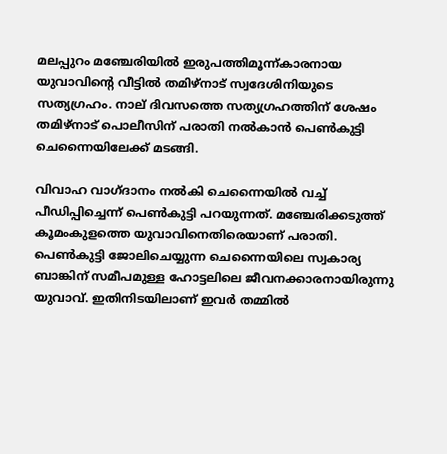മലപ്പുറം മഞ്ചേരിയില്‍ ഇരുപത്തിമൂന്ന്കാരനായ യുവാവിന്‍റെ വീട്ടില്‍ തമിഴ്‌നാട് സ്വദേശിനിയുടെ സത്യഗ്രഹം. നാല് ദിവസത്തെ സത്യഗ്രഹത്തിന് ശേഷം തമിഴ്നാട് പൊലീസിന് പരാതി നല്‍കാൻ പെൺകുട്ടി ചെന്നൈയിലേക്ക് മടങ്ങി.

വിവാഹ വാഗ്ദാനം നല്‍കി ചെന്നൈയില്‍ വച്ച് പീഡിപ്പിച്ചെന്ന് പെൺകുട്ടി പറയുന്നത്. മഞ്ചേരിക്കടുത്ത് കൂമംകുളത്തെ യുവാവിനെതിരെയാണ് പരാതി. പെണ്‍കുട്ടി ജോലിചെയ്യുന്ന ചെന്നൈയിലെ സ്വകാര്യ ബാങ്കിന് സമീപമുള്ള ഹോട്ടലിലെ ജീവനക്കാരനായിരുന്നു യുവാവ്. ഇതിനിടയിലാണ് ഇവര്‍ തമ്മില്‍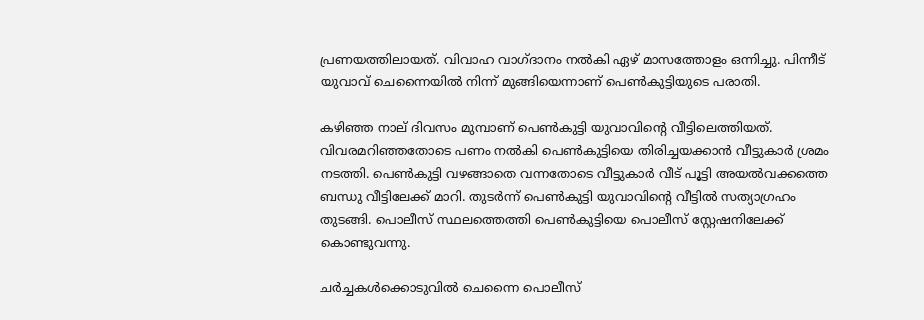പ്രണയത്തിലായത്. വിവാഹ വാഗ്ദാനം നല്‍കി ഏഴ് മാസത്തോളം ഒന്നിച്ചു. പിന്നീട് യുവാവ് ചെന്നൈയില്‍ നിന്ന് മുങ്ങിയെന്നാണ് പെൺകുട്ടിയുടെ പരാതി.

കഴിഞ്ഞ നാല് ദിവസം മുമ്പാണ് പെൺകുട്ടി യുവാവിന്‍റെ വീട്ടിലെത്തിയത്. വിവരമറിഞ്ഞതോടെ പണം നല്‍കി പെൺകുട്ടിയെ തിരിച്ചയക്കാൻ വീട്ടുകാര്‍ ശ്രമം നടത്തി. പെൺകുട്ടി വഴങ്ങാതെ വന്നതോടെ വീട്ടുകാര്‍ വീട് പൂട്ടി അയല്‍വക്കത്തെ ബന്ധു വീട്ടിലേക്ക് മാറി. തുടര്‍ന്ന് പെൺകുട്ടി യുവാവിന്‍റെ വീട്ടില്‍ സത്യാഗ്രഹം തുടങ്ങി. പൊലീസ് സ്ഥലത്തെത്തി പെൺകുട്ടിയെ പൊലീസ് സ്റ്റേഷനിലേക്ക് കൊണ്ടുവന്നു.

ചര്‍ച്ചകള്‍ക്കൊടുവില്‍ ചെന്നൈ പൊലീസ്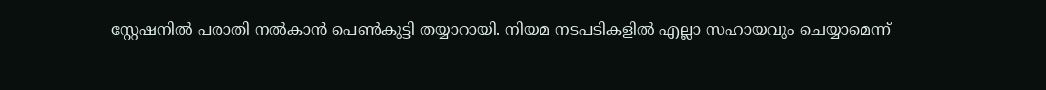സ്റ്റേഷനില്‍ പരാതി നല്‍കാൻ പെൺകുട്ടി തയ്യാറായി. നിയമ നടപടികളില്‍ എല്ലാ സഹായവും ചെയ്യാമെന്ന്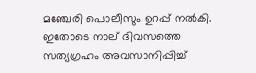മഞ്ചേരി പൊലീസും ഉറപ്പ് നല്‍കി. ഇതോടെ നാല് ദിവസത്തെ സത്യഗ്രഹം അവസാനിപ്പിച്ച്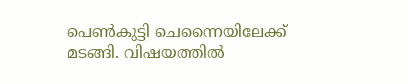പെൺകുട്ടി ചെന്നൈയിലേക്ക് മടങ്ങി. വിഷയത്തില്‍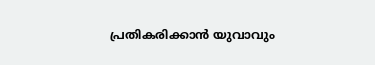പ്രതികരിക്കാൻ യുവാവും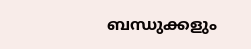ബന്ധുക്കളും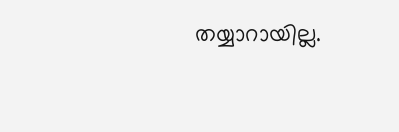തയ്യാറായില്ല.